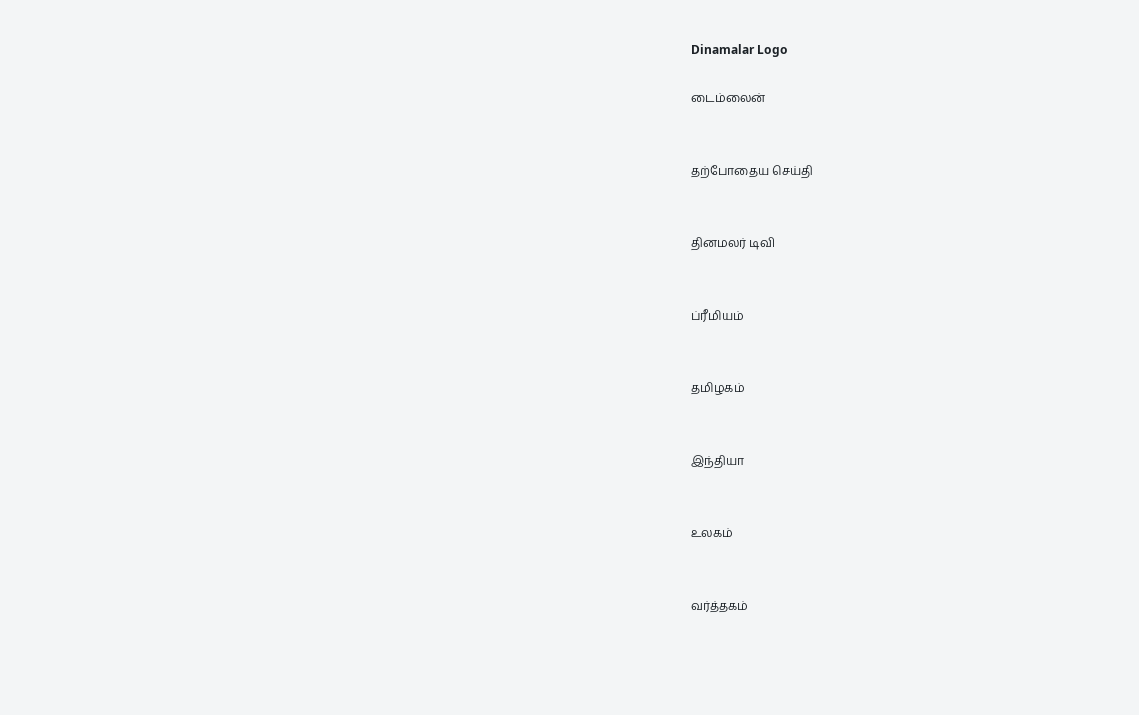Dinamalar Logo

டைம்லைன்


தற்போதைய செய்தி


தினமலர் டிவி


ப்ரீமியம்


தமிழகம்


இந்தியா


உலகம்


வர்த்தகம்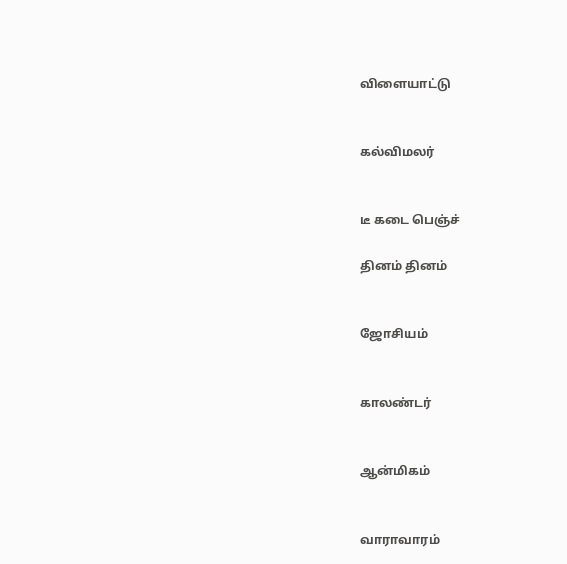விளையாட்டு


கல்விமலர்


டீ கடை பெஞ்ச்

தினம் தினம்


ஜோசியம்


காலண்டர்


ஆன்மிகம்


வாராவாரம்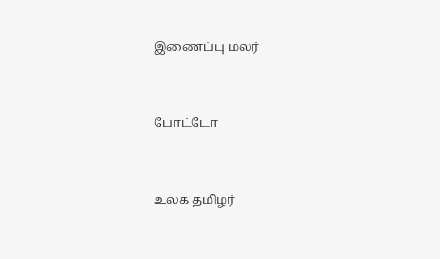இணைப்பு மலர்


போட்டோ


உலக தமிழர்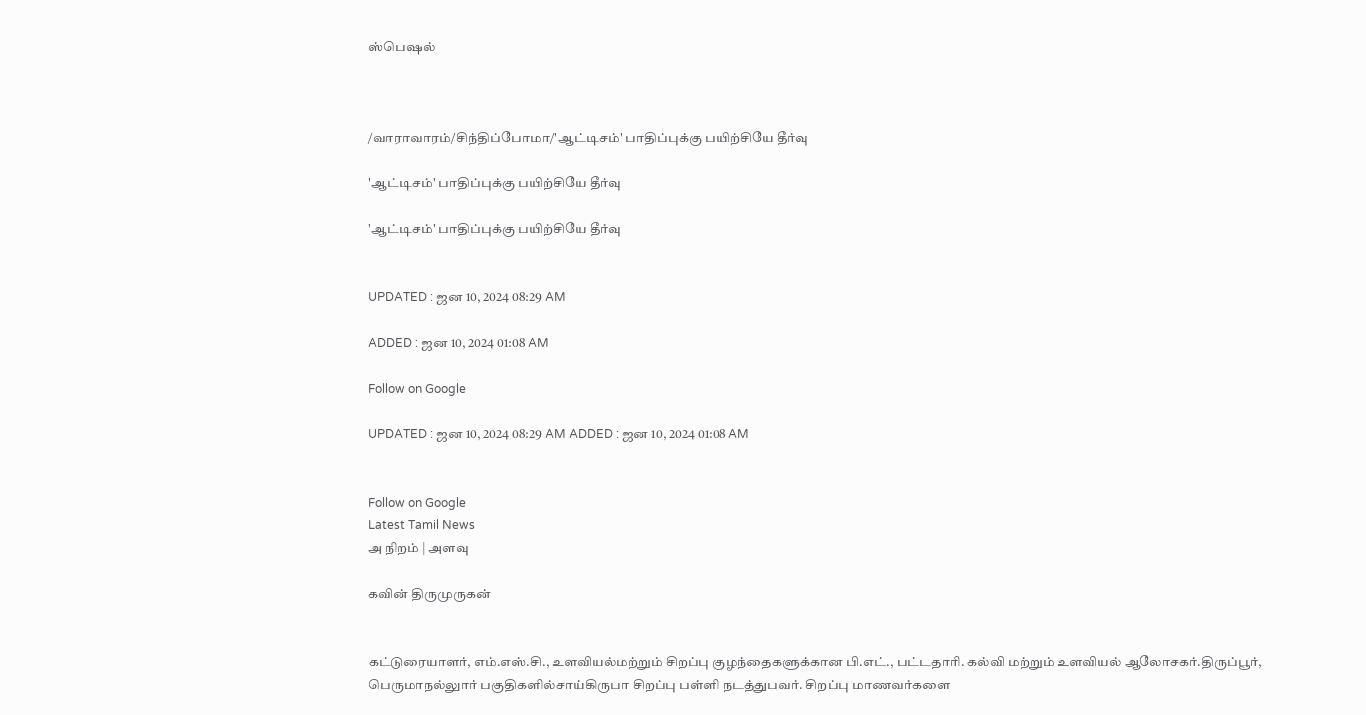ஸ்பெஷல்



/வாராவாரம்/சிந்திப்போமா/'ஆட்டிசம்' பாதிப்புக்கு பயிற்சியே தீர்வு

'ஆட்டிசம்' பாதிப்புக்கு பயிற்சியே தீர்வு

'ஆட்டிசம்' பாதிப்புக்கு பயிற்சியே தீர்வு


UPDATED : ஜன 10, 2024 08:29 AM

ADDED : ஜன 10, 2024 01:08 AM

Follow on Google

UPDATED : ஜன 10, 2024 08:29 AM ADDED : ஜன 10, 2024 01:08 AM


Follow on Google
Latest Tamil News
அ நிறம் | அளவு

கவின் திருமுருகன்


கட்டுரையாளர், எம்.எஸ்.சி., உளவியல்மற்றும் சிறப்பு குழந்தைகளுக்கான பி.எட்., பட்டதாரி. கல்வி மற்றும் உளவியல் ஆலோசகர்.திருப்பூர், பெருமாநல்லுார் பகுதிகளில்சாய்கிருபா சிறப்பு பள்ளி நடத்துபவர். சிறப்பு மாணவர்களை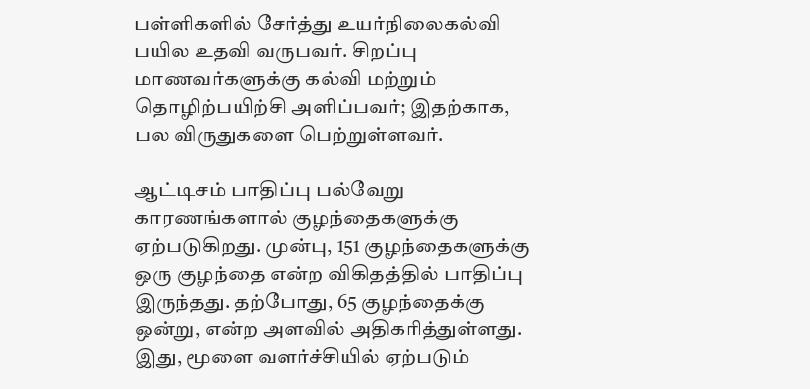பள்ளிகளில் சேர்த்து உயர்நிலைகல்வி பயில உதவி வருபவர். சிறப்பு மாணவர்களுக்கு கல்வி மற்றும் தொழிற்பயிற்சி அளிப்பவர்; இதற்காக, பல விருதுகளை பெற்றுள்ளவர்.

ஆட்டிசம் பாதிப்பு பல்வேறு காரணங்களால் குழந்தைகளுக்கு ஏற்படுகிறது. முன்பு, 151 குழந்தைகளுக்கு ஒரு குழந்தை என்ற விகிதத்தில் பாதிப்பு இருந்தது. தற்போது, 65 குழந்தைக்கு ஒன்று, என்ற அளவில் அதிகரித்துள்ளது. இது, மூளை வளர்ச்சியில் ஏற்படும்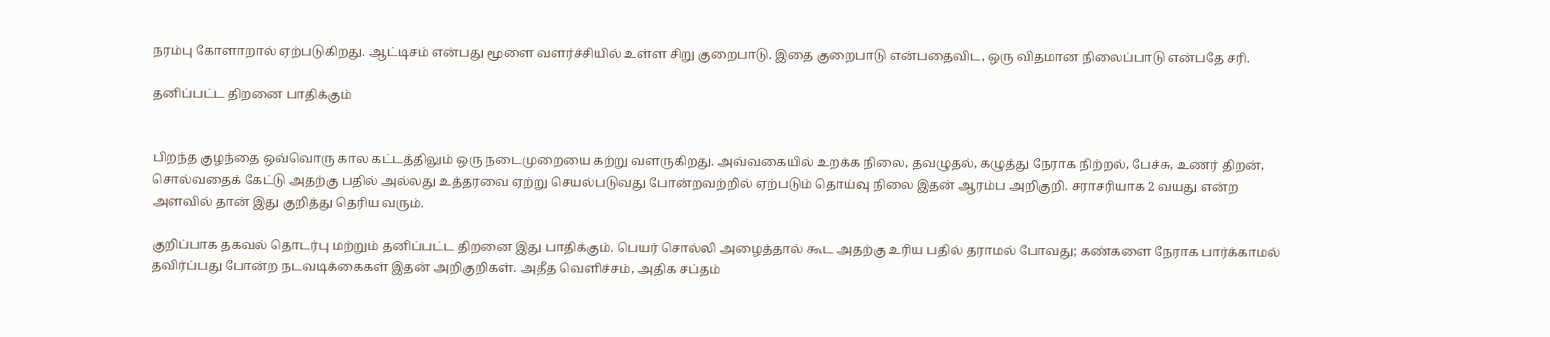நரம்பு கோளாறால் ஏற்படுகிறது. ஆட்டிசம் என்பது மூளை வளர்ச்சியில் உள்ள சிறு குறைபாடு. இதை குறைபாடு என்பதைவிட, ஒரு விதமான நிலைப்பாடு என்பதே சரி.

தனிப்பட்ட திறனை பாதிக்கும்


பிறந்த குழந்தை ஒவ்வொரு கால கட்டத்திலும் ஒரு நடைமுறையை கற்று வளருகிறது. அவ்வகையில் உறக்க நிலை, தவழுதல், கழுத்து நேராக நிற்றல், பேச்சு, உணர் திறன், சொல்வதைக் கேட்டு அதற்கு பதில் அல்லது உத்தரவை ஏற்று செயல்படுவது போன்றவற்றில் ஏற்படும் தொய்வு நிலை இதன் ஆரம்ப அறிகுறி. சராசரியாக 2 வயது என்ற அளவில் தான் இது குறித்து தெரிய வரும்.

குறிப்பாக தகவல் தொடர்பு மற்றும் தனிப்பட்ட திறனை இது பாதிக்கும். பெயர் சொல்லி அழைத்தால் கூட அதற்கு உரிய பதில் தராமல் போவது; கண்களை நேராக பார்க்காமல் தவிர்ப்பது போன்ற நடவடிக்கைகள் இதன் அறிகுறிகள். அதீத வெளிச்சம், அதிக சப்தம்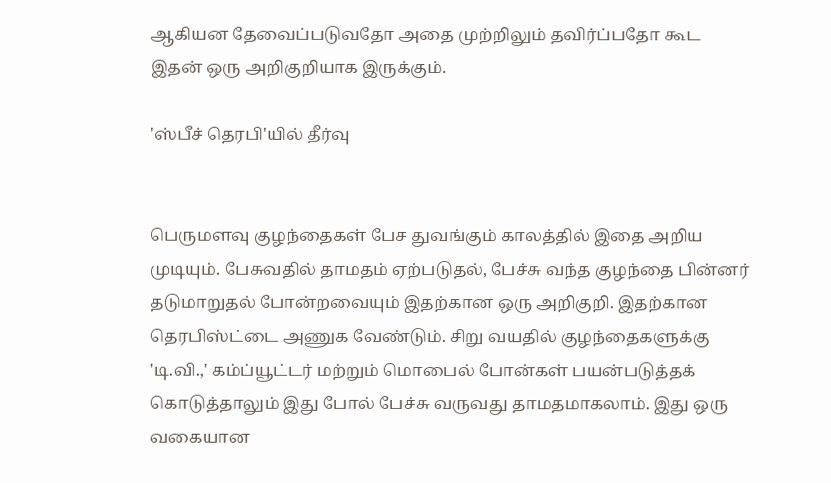ஆகியன தேவைப்படுவதோ அதை முற்றிலும் தவிர்ப்பதோ கூட இதன் ஒரு அறிகுறியாக இருக்கும்.

'ஸ்பீச் தெரபி'யில் தீர்வு


பெருமளவு குழந்தைகள் பேச துவங்கும் காலத்தில் இதை அறிய முடியும். பேசுவதில் தாமதம் ஏற்படுதல், பேச்சு வந்த குழந்தை பின்னர் தடுமாறுதல் போன்றவையும் இதற்கான ஒரு அறிகுறி. இதற்கான தெரபிஸ்ட்டை அணுக வேண்டும். சிறு வயதில் குழந்தைகளுக்கு 'டி.வி.,' கம்ப்யூட்டர் மற்றும் மொபைல் போன்கள் பயன்படுத்தக் கொடுத்தாலும் இது போல் பேச்சு வருவது தாமதமாகலாம். இது ஒரு வகையான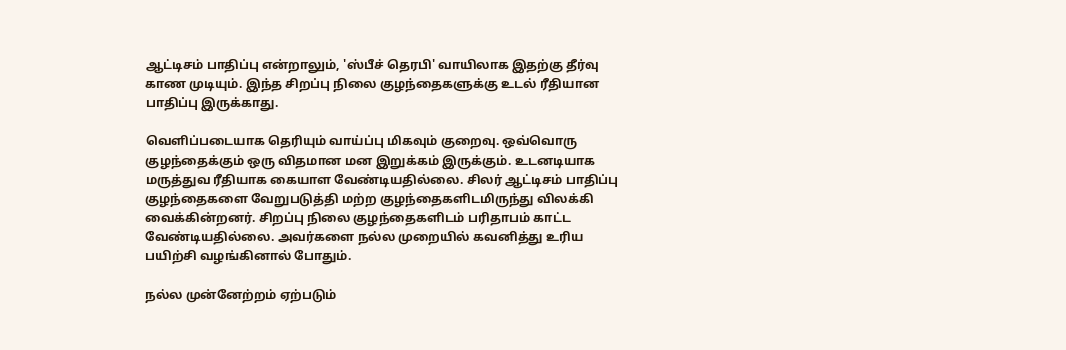ஆட்டிசம் பாதிப்பு என்றாலும், 'ஸ்பீச் தெரபி' வாயிலாக இதற்கு தீர்வு காண முடியும். இந்த சிறப்பு நிலை குழந்தைகளுக்கு உடல் ரீதியான பாதிப்பு இருக்காது.

வெளிப்படையாக தெரியும் வாய்ப்பு மிகவும் குறைவு. ஒவ்வொரு குழந்தைக்கும் ஒரு விதமான மன இறுக்கம் இருக்கும். உடனடியாக மருத்துவ ரீதியாக கையாள வேண்டியதில்லை. சிலர் ஆட்டிசம் பாதிப்பு குழந்தைகளை வேறுபடுத்தி மற்ற குழந்தைகளிடமிருந்து விலக்கி வைக்கின்றனர். சிறப்பு நிலை குழந்தைகளிடம் பரிதாபம் காட்ட வேண்டியதில்லை. அவர்களை நல்ல முறையில் கவனித்து உரிய பயிற்சி வழங்கினால் போதும்.

நல்ல முன்னேற்றம் ஏற்படும்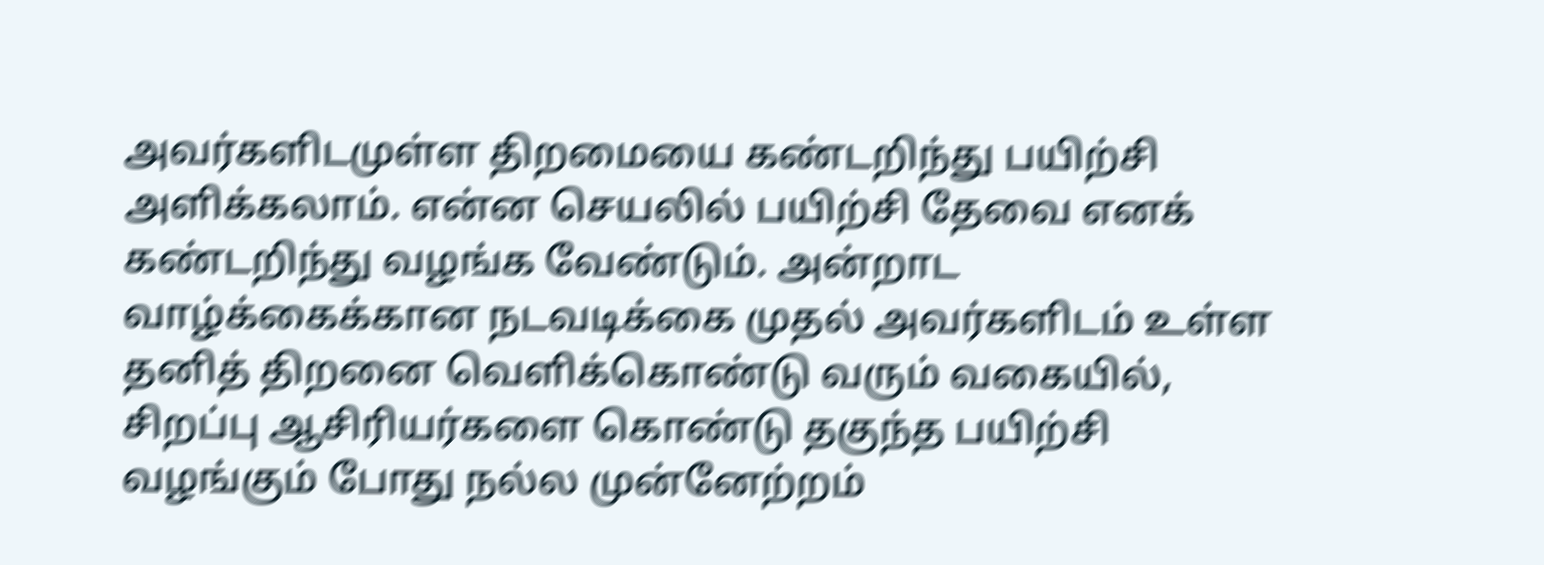அவர்களிடமுள்ள திறமையை கண்டறிந்து பயிற்சி அளிக்கலாம். என்ன செயலில் பயிற்சி தேவை எனக் கண்டறிந்து வழங்க வேண்டும். அன்றாட வாழ்க்கைக்கான நடவடிக்கை முதல் அவர்களிடம் உள்ள தனித் திறனை வெளிக்கொண்டு வரும் வகையில், சிறப்பு ஆசிரியர்களை கொண்டு தகுந்த பயிற்சி வழங்கும் போது நல்ல முன்னேற்றம்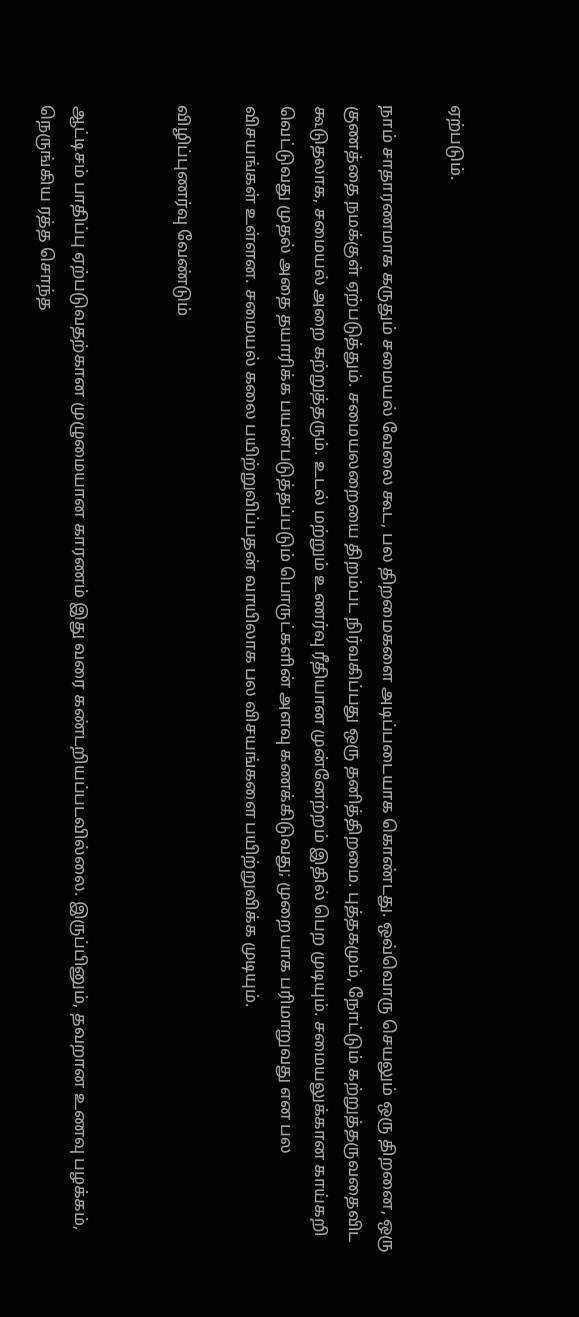ஏற்படும்.

நாம் சாதாரணமாக கருதும் சமையல் வேலை கூட, பல திறமைகளை அடிப்படையாக கொண்டது. ஒவ்வொரு செயலும் ஒரு திறனை, ஒரு குணத்தை நமக்குள் ஏற்படுத்தும். சமையலறையை திறம்பட நிர்வகிப்பது ஒரு தனித்திறமை. புத்தகமும், நோட்டும் கற்றுத்தருவதைவிட கூடுதலாக, சமையல் அறை கற்றுத்தரும். உடல் மற்றும் உணர்வு ரீதியான முன்னேற்றம் இதில் பெற முடியும். சமையலுக்கான காய்கறி வெட்டுவது முதல் அதை தயாரிக்க பயன்படுத்தப்படும் பொருட்களின் அளவு கணக்கிடுவது; முறையாக பரிமாறுவது என பல விசயங்கள் உள்ளன. சமையல் கலை பயிற்றுவிப்பதன் வாயிலாக பல விசயங்களை பயிற்றுவிக்க முடியும்.

விழிப்புணர்வு வேண்டும்


ஆட்டிசம் பாதிப்பு ஏற்படுவதற்கான முழுமையான காரணம் இது வரை கண்டறியப்படவில்லை. இருப்பினும், தவறான உணவு பழக்கம், நெருங்கிய ரத்த சொந்த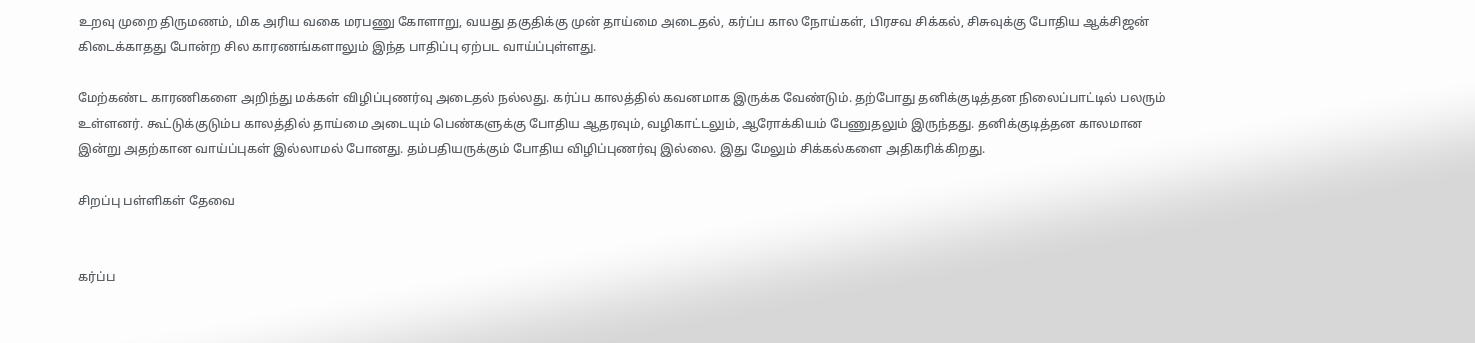உறவு முறை திருமணம், மிக அரிய வகை மரபணு கோளாறு, வயது தகுதிக்கு முன் தாய்மை அடைதல், கர்ப்ப கால நோய்கள், பிரசவ சிக்கல், சிசுவுக்கு போதிய ஆக்சிஜன் கிடைக்காதது போன்ற சில காரணங்களாலும் இந்த பாதிப்பு ஏற்பட வாய்ப்புள்ளது.

மேற்கண்ட காரணிகளை அறிந்து மக்கள் விழிப்புணர்வு அடைதல் நல்லது. கர்ப்ப காலத்தில் கவனமாக இருக்க வேண்டும். தற்போது தனிக்குடித்தன நிலைப்பாட்டில் பலரும் உள்ளனர். கூட்டுக்குடும்ப காலத்தில் தாய்மை அடையும் பெண்களுக்கு போதிய ஆதரவும், வழிகாட்டலும், ஆரோக்கியம் பேணுதலும் இருந்தது. தனிக்குடித்தன காலமான இன்று அதற்கான வாய்ப்புகள் இல்லாமல் போனது. தம்பதியருக்கும் போதிய விழிப்புணர்வு இல்லை. இது மேலும் சிக்கல்களை அதிகரிக்கிறது.

சிறப்பு பள்ளிகள் தேவை


கர்ப்ப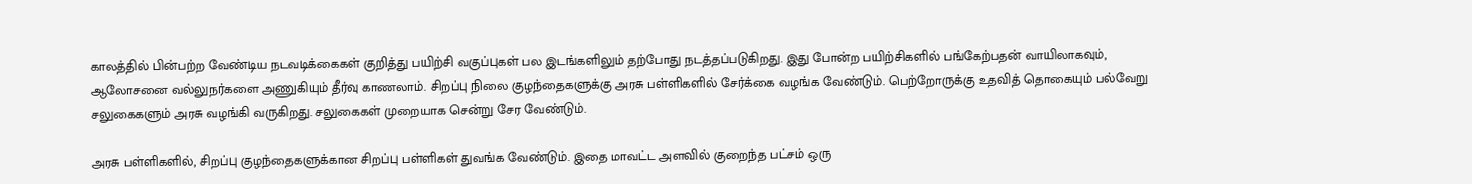காலத்தில் பின்பற்ற வேண்டிய நடவடிக்கைகள் குறித்து பயிற்சி வகுப்புகள் பல இடங்களிலும் தற்போது நடத்தப்படுகிறது. இது போன்ற பயிற்சிகளில் பங்கேற்பதன் வாயிலாகவும், ஆலோசனை வல்லுநர்களை அணுகியும் தீர்வு காணலாம். சிறப்பு நிலை குழந்தைகளுக்கு அரசு பள்ளிகளில் சேர்க்கை வழங்க வேண்டும். பெற்றோருக்கு உதவித் தொகையும் பல்வேறு சலுகைகளும் அரசு வழங்கி வருகிறது. சலுகைகள் முறையாக சென்று சேர வேண்டும்.

அரசு பள்ளிகளில், சிறப்பு குழந்தைகளுக்கான சிறப்பு பள்ளிகள் துவங்க வேண்டும். இதை மாவட்ட அளவில் குறைந்த பட்சம் ஒரு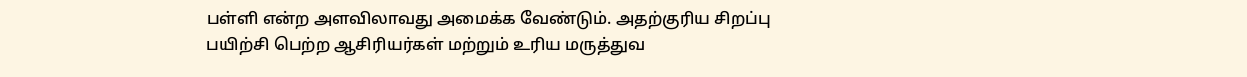பள்ளி என்ற அளவிலாவது அமைக்க வேண்டும். அதற்குரிய சிறப்பு பயிற்சி பெற்ற ஆசிரியர்கள் மற்றும் உரிய மருத்துவ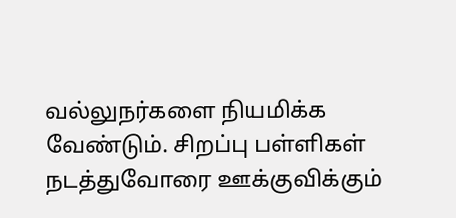வல்லுநர்களை நியமிக்க வேண்டும். சிறப்பு பள்ளிகள் நடத்துவோரை ஊக்குவிக்கும்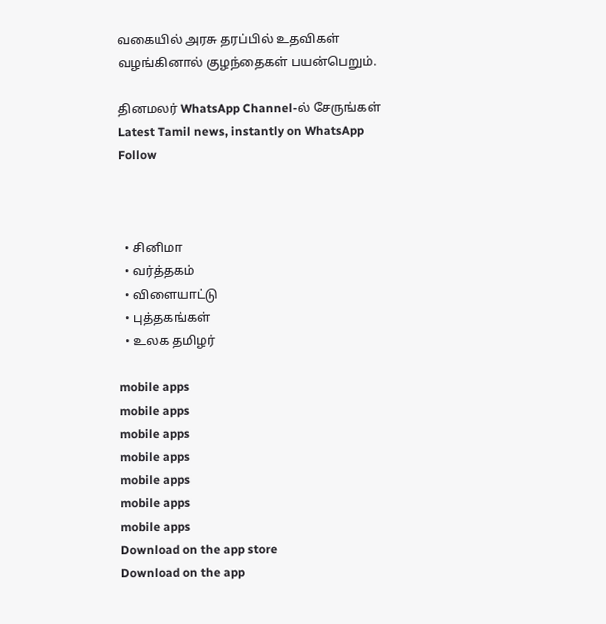வகையில் அரசு தரப்பில் உதவிகள் வழங்கினால் குழந்தைகள் பயன்பெறும்.

தினமலர் WhatsApp Channel-ல் சேருங்கள்
Latest Tamil news, instantly on WhatsApp
Follow



  • சினிமா
  • வர்த்தகம்
  • விளையாட்டு
  • புத்தகங்கள்
  • உலக தமிழர்

mobile apps
mobile apps
mobile apps
mobile apps
mobile apps
mobile apps
mobile apps
Download on the app store
Download on the app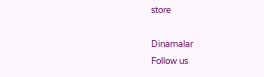store

Dinamalar
Follow us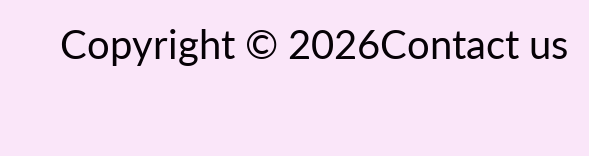Copyright © 2026Contact us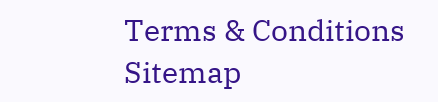Terms & Conditions
Sitemap